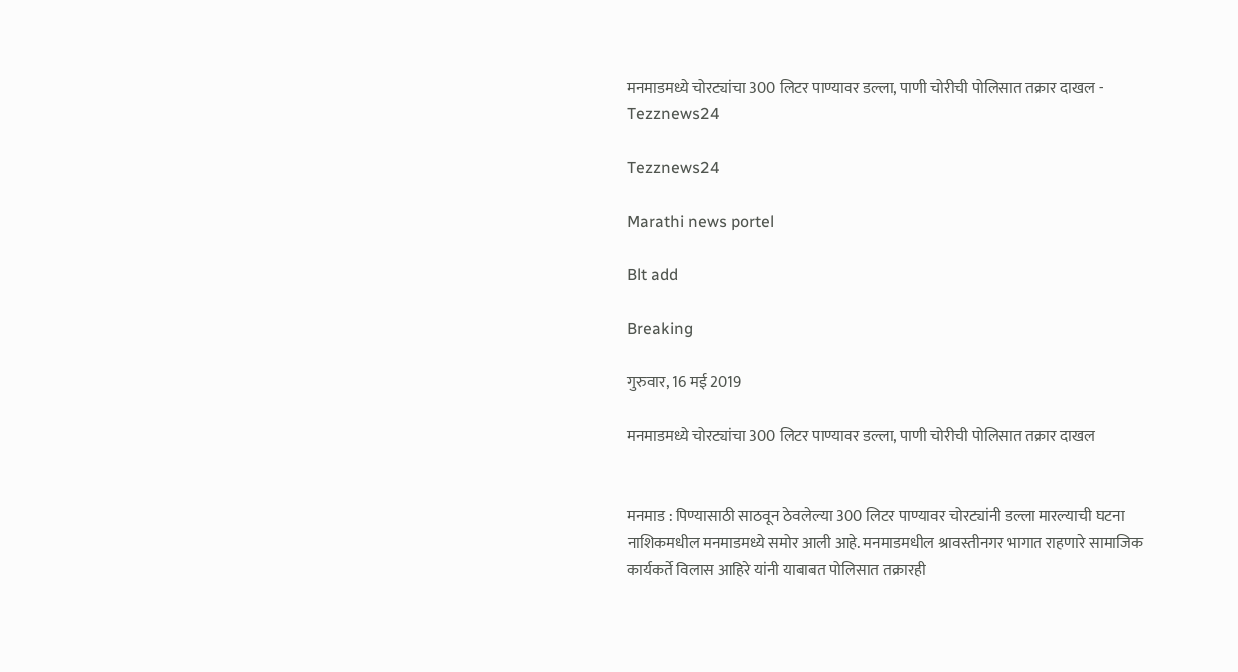मनमाडमध्ये चोरट्यांचा 300 लिटर पाण्यावर डल्ला, पाणी चोरीची पोलिसात तक्रार दाखल - Tezznews24

Tezznews24

Marathi news portel

Blt add

Breaking

गुरुवार, 16 मई 2019

मनमाडमध्ये चोरट्यांचा 300 लिटर पाण्यावर डल्ला, पाणी चोरीची पोलिसात तक्रार दाखल


मनमाड : पिण्यासाठी साठवून ठेवलेल्या 300 लिटर पाण्यावर चोरट्यांनी डल्ला मारल्याची घटना नाशिकमधील मनमाडमध्ये समोर आली आहे. मनमाडमधील श्रावस्तीनगर भागात राहणारे सामाजिक कार्यकर्ते विलास आहिरे यांनी याबाबत पोलिसात तक्रारही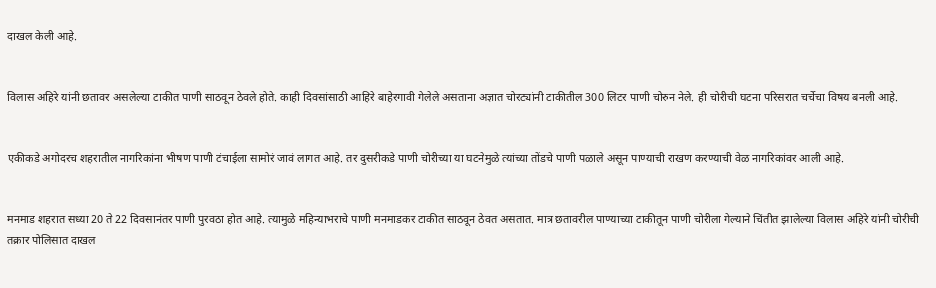दाखल केली आहे.


विलास अहिरे यांनी छतावर असलेल्या टाकीत पाणी साठवून ठेवले होते. काही दिवसांसाठी आहिरे बाहेरगावी गेलेले असताना अज्ञात चोरट्यांनी टाकीतील 300 लिटर पाणी चोरुन नेले. ही चोरीची घटना परिसरात चर्चेचा विषय बनली आहे.


एकीकडे अगोदरच शहरातील नागरिकांना भीषण पाणी टंचाईला सामोरं जावं लागत आहे. तर दुसरीकडे पाणी चोरीच्या या घटनेमुळे त्यांच्या तोंडचे पाणी पळाले असून पाण्याची राखण करण्याची वेळ नागरिकांवर आली आहे.


मनमाड शहरात सध्या 20 ते 22 दिवसानंतर पाणी पुरवठा होत आहे. त्यामुळे महिन्याभराचे पाणी मनमाडकर टाकीत साठवून ठेवत असतात. मात्र छतावरील पाण्याच्या टाकीतून पाणी चोरीला गेल्याने चिंतीत झालेल्या विलास अहिरे यांनी चोरीची तक्रार पोलिसात दाखल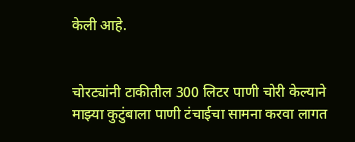केली आहे.


चोरट्यांनी टाकीतील 300 लिटर पाणी चोरी केल्याने माझ्या कुटुंबाला पाणी टंचाईचा सामना करवा लागत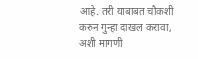आहे. तरी याबाबत चौकशी करुन गुन्हा दाखल करावा, अशी मागणी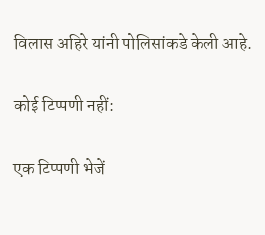विलास अहिरे यांनी पोलिसांकडे केली आहे.

कोई टिप्पणी नहीं:

एक टिप्पणी भेजें